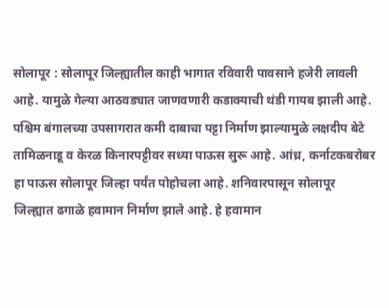सोलापूर : सोलापूर जिल्ह्यातील काही भागात रविवारी पावसाने हजेरी लावली आहे. यामुळे गेल्या आठवड्यात जाणवणारी कडाक्याची थंडी गायब झाली आहे.
पश्चिम बंगालच्या उपसागरात कमी दाबाचा पट्टा निर्माण झाल्यामुळे लक्षदीप बेटे तामिळनाडू व केरळ किनारपट्टीवर सध्या पाऊस सुरू आहे. आंध्र, कर्नाटकबरोबर हा पाऊस सोलापूर जिल्हा पर्यंत पोहोचला आहे. शनिवारपासून सोलापूर जिल्ह्यात ढगाळे हवामान निर्माण झाले आहे. हे हवामान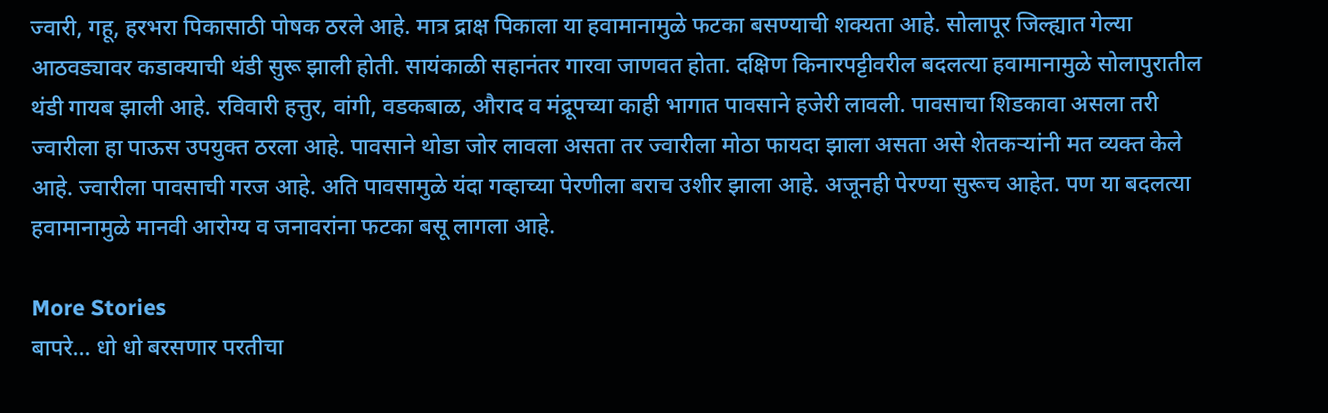ज्वारी, गहू, हरभरा पिकासाठी पोषक ठरले आहे. मात्र द्राक्ष पिकाला या हवामानामुळे फटका बसण्याची शक्यता आहे. सोलापूर जिल्ह्यात गेल्या आठवड्यावर कडाक्याची थंडी सुरू झाली होती. सायंकाळी सहानंतर गारवा जाणवत होता. दक्षिण किनारपट्टीवरील बदलत्या हवामानामुळे सोलापुरातील थंडी गायब झाली आहे. रविवारी हत्तुर, वांगी, वडकबाळ, औराद व मंद्रूपच्या काही भागात पावसाने हजेरी लावली. पावसाचा शिडकावा असला तरी ज्वारीला हा पाऊस उपयुक्त ठरला आहे. पावसाने थोडा जोर लावला असता तर ज्वारीला मोठा फायदा झाला असता असे शेतकऱ्यांनी मत व्यक्त केले आहे. ज्वारीला पावसाची गरज आहे. अति पावसामुळे यंदा गव्हाच्या पेरणीला बराच उशीर झाला आहे. अजूनही पेरण्या सुरूच आहेत. पण या बदलत्या हवामानामुळे मानवी आरोग्य व जनावरांना फटका बसू लागला आहे.

More Stories
बापरे… धो धो बरसणार परतीचा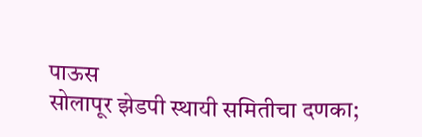पाऊस
सोलापूर झेडपी स्थायी समितीचा दणका;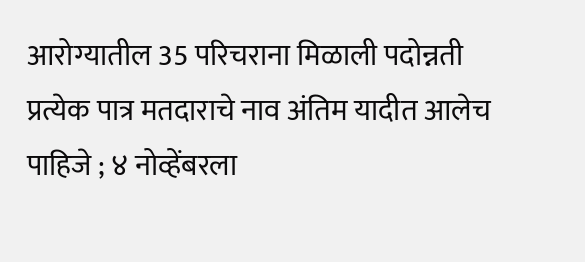आरोग्यातील 35 परिचराना मिळाली पदोन्नती
प्रत्येक पात्र मतदाराचे नाव अंतिम यादीत आलेच पाहिजे ; ४ नोव्हेंबरला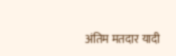अंतिम मतदार यादी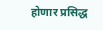होणार प्रसिद्ध